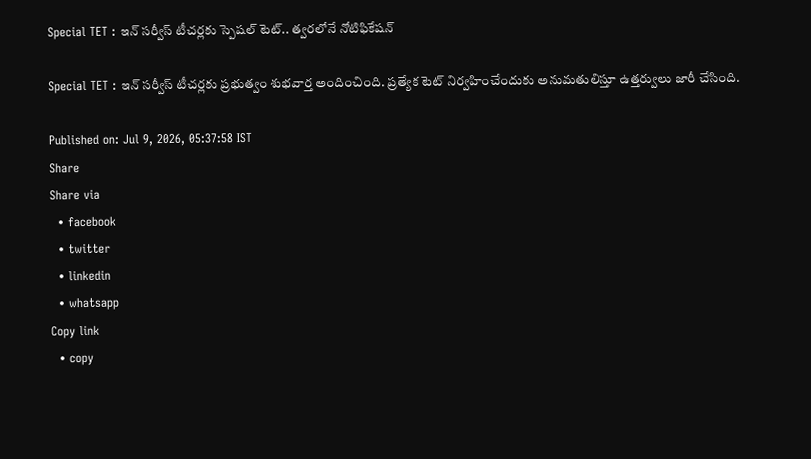Special TET : ఇన్ సర్వీస్ టీచర్లకు స్పెషల్ టెట్.. త్వరలోనే నోటిఫికేషన్

Special TET : ఇన్ సర్వీస్ టీచర్లకు ప్రభుత్వం శుభవార్త అందించింది. ప్రత్యేక టెట్ నిర్వహించేందుకు అనుమతులిస్తూ ఉత్తర్వులు జారీ చేసింది.

Published on: Jul 9, 2026, 05:37:58 IST
Share
Share via
  • facebook
  • twitter
  • linkedin
  • whatsapp
Copy link
  • copy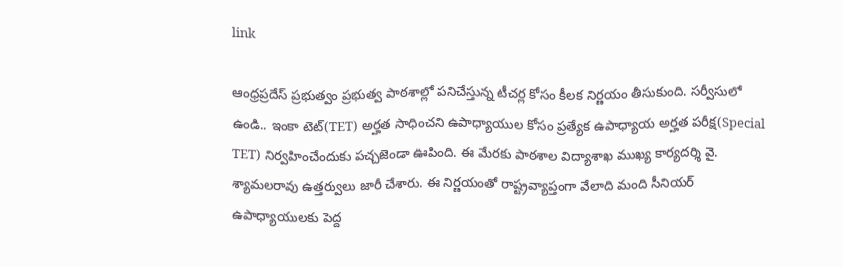link

ఆంధ్రప్రదేస్ ప్రభుత్వం ప్రభుత్వ పాఠశాల్లో పనిచేస్తున్న టీచర్ల కోసం కీలక నిర్ణయం తీసుకుంది. సర్వీసులో ఉండి.. ఇంకా టెట్(TET) అర్హత సాధించని ఉపాధ్యాయుల కోసం ప్రత్యేక ఉపాధ్యాయ అర్హత పరీక్ష(Special TET) నిర్వహించేందుకు పచ్చజెండా ఊపింది. ఈ మేరకు పాఠశాల విద్యాశాఖ ముఖ్య కార్యదర్శి వై. శ్యామలరావు ఉత్తర్వులు జారీ చేశారు. ఈ నిర్ణయంతో రాష్ట్రవ్యాప్తంగా వేలాది మంది సీనియర్ ఉపాధ్యాయులకు పెద్ద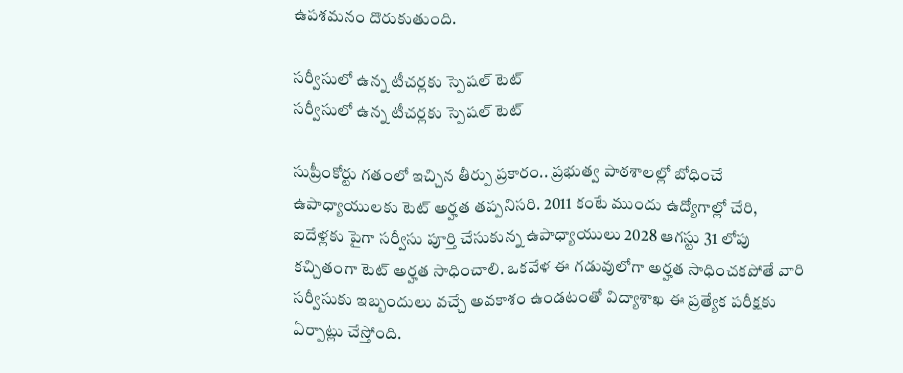ఉపశమనం దొరుకుతుంది.

సర్వీసులో ఉన్న టీచర్లకు స్పెషల్ టెట్
సర్వీసులో ఉన్న టీచర్లకు స్పెషల్ టెట్

సుప్రీంకోర్టు గతంలో ఇచ్చిన తీర్పు ప్రకారం.. ప్రభుత్వ పాఠశాలల్లో బోధించే ఉపాధ్యాయులకు టెట్ అర్హత తప్పనిసరి. 2011 కంటే ముందు ఉద్యోగాల్లో చేరి, ఐదేళ్లకు పైగా సర్వీసు పూర్తి చేసుకున్న ఉపాధ్యాయులు 2028 ఆగస్టు 31 లోపు కచ్చితంగా టెట్ అర్హత సాధించాలి. ఒకవేళ ఈ గడువులోగా అర్హత సాధించకపోతే వారి సర్వీసుకు ఇబ్బందులు వచ్చే అవకాశం ఉండటంతో విద్యాశాఖ ఈ ప్రత్యేక పరీక్షకు ఏర్పాట్లు చేస్తోంది.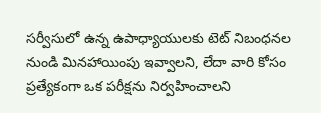సర్వీసులో ఉన్న ఉపాధ్యాయులకు టెట్ నిబంధనల నుండి మినహాయింపు ఇవ్వాలని, లేదా వారి కోసం ప్రత్యేకంగా ఒక పరీక్షను నిర్వహించాలని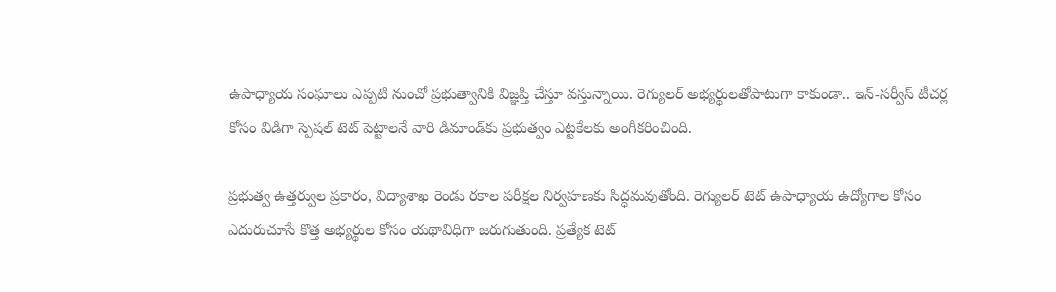ఉపాధ్యాయ సంఘాలు ఎప్పటి నుంచో ప్రభుత్వానికి విజ్ఞప్తి చేస్తూ వస్తున్నాయి. రెగ్యులర్ అభ్యర్థులతోపాటుగా కాకుండా.. ఇన్-సర్వీస్ టీచర్ల కోసం విడిగా స్పెషల్ టెట్ పెట్టాలనే వారి డిమాండ్‌కు ప్రభుత్వం ఎట్టకేలకు అంగీకరించింది.

ప్రభుత్వ ఉత్తర్వుల ప్రకారం, విద్యాశాఖ రెండు రకాల పరీక్షల నిర్వహణకు సిద్ధమవుతోంది. రెగ్యులర్ టెట్ ఉపాధ్యాయ ఉద్యోగాల కోసం ఎదురుచూసే కొత్త అభ్యర్థుల కోసం యథావిధిగా జరుగుతుంది. ప్రత్యేక టెట్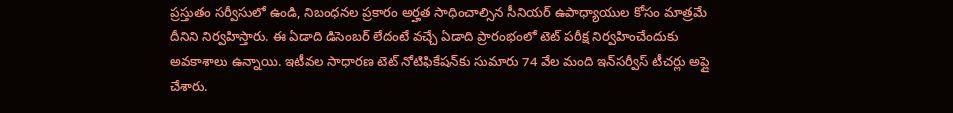ప్రస్తుతం సర్వీసులో ఉండి, నిబంధనల ప్రకారం అర్హత సాధించాల్సిన సీనియర్ ఉపాధ్యాయుల కోసం మాత్రమే దీనిని నిర్వహిస్తారు. ఈ ఏడాది డిసెంబర్ లేదంటే వచ్చే ఏడాది ప్రారంభంలో టెట్ పరీక్ష నిర్వహించేందుకు అవకాశాలు ఉన్నాయి. ఇటీవల సాధారణ టెట్ నోటిఫికేషన్‌కు సుమారు 74 వేల మంది ఇన్‌సర్వీస్ టీచర్లు అప్లై చేశారు.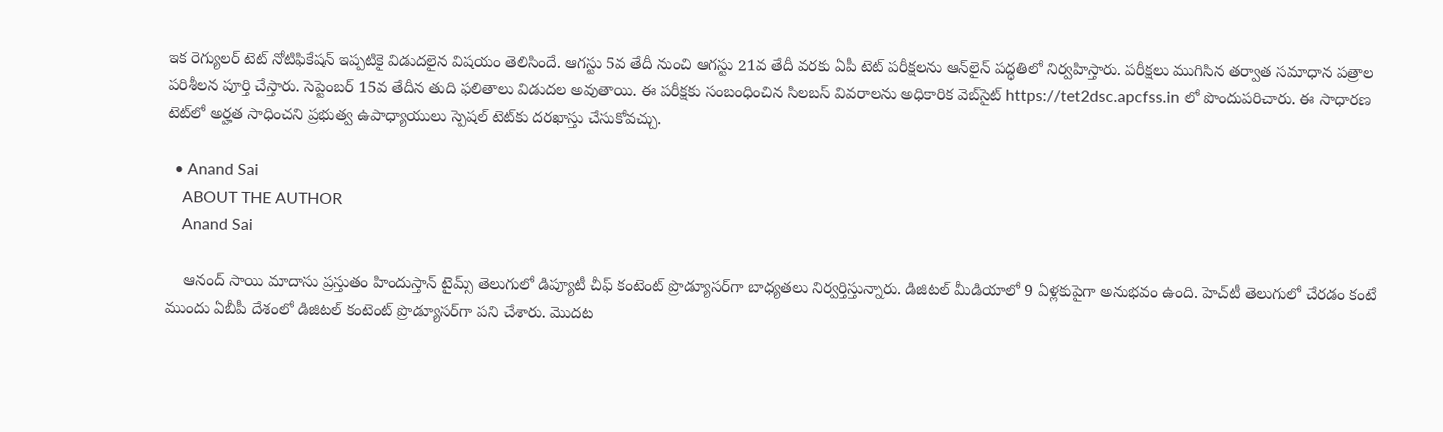ఇక రెగ్యులర్ టెట్ నోటిఫికేషన్ ఇప్పటికై విడుదలైన విషయం తెలిసిందే. ఆగస్టు 5వ తేదీ నుంచి ఆగస్టు 21వ తేదీ వరకు ఏపీ టెట్ పరీక్షలను ఆన్‌లైన్ పద్ధతిలో నిర్వహిస్తారు. పరీక్షలు ముగిసిన తర్వాత సమాధాన పత్రాల పరిశీలన పూర్తి చేస్తారు. సెప్టెంబర్ 15వ తేదీన తుది ఫలితాలు విడుదల అవుతాయి. ఈ పరీక్షకు సంబంధించిన సిలబస్ వివరాలను అధికారిక వెబ్‌సైట్ https://tet2dsc.apcfss.in లో పొందుపరిచారు. ఈ సాధారణ టెట్‌లో అర్హత సాధించని ప్రభుత్వ ఉపాధ్యాయులు స్పెషల్ టెట్‌కు దరఖాస్తు చేసుకోవచ్చు.

  • Anand Sai
    ABOUT THE AUTHOR
    Anand Sai

    ఆనంద్ సాయి మాదాసు ప్రస్తుతం హిందుస్తాన్ టైమ్స్ తెలుగులో డిప్యూటీ చీఫ్ కంటెంట్ ప్రొడ్యూసర్‌గా బాధ్యతలు నిర్వర్తిస్తున్నారు. డిజిటల్ మీడియాలో 9 ఏళ్లకుపైగా అనుభవం ఉంది. హెచ్‌టీ తెలుగులో చేరడం కంటే ముందు ఏబీపీ దేశంలో డిజిటల్ కంటెంట్ ప్రొడ్యూసర్‌గా పని చేశారు. మెుదట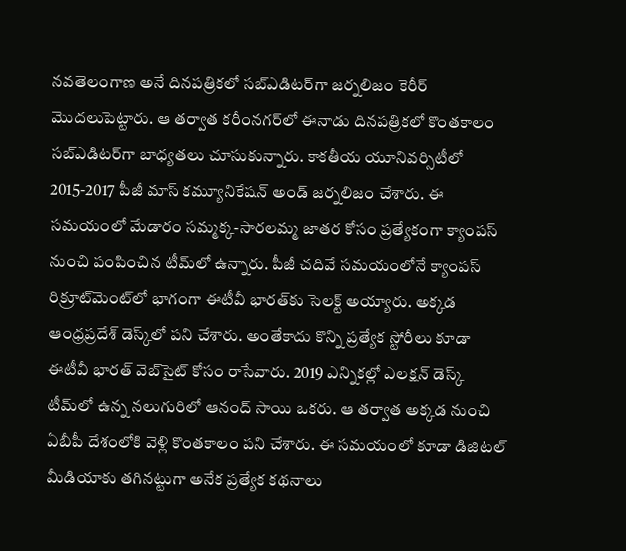నవతెలంగాణ అనే దినపత్రికలో సబ్ఎడిటర్‌గా జర్నలిజం కెరీర్ మెుదలుపెట్టారు. ఆ తర్వాత కరీంనగర్‌లో ఈనాడు దినపత్రికలో కొంతకాలం సబ్‌ఎడిటర్‌గా బాధ్యతలు చూసుకున్నారు. కాకతీయ యూనివర్సిటీలో 2015-2017 పీజీ మాస్ కమ్యూనికేషన్ అండ్ జర్నలిజం చేశారు. ఈ సమయంలో మేడారం సమ్మక్క-సారలమ్మ జాతర కోసం ప్రత్యేకంగా క్యాంపస్ నుంచి పంపించిన టీమ్‌లో ఉన్నారు. పీజీ చదివే సమయంలోనే క్యాంపస్ రిక్రూట్‌మెంట్‌లో భాగంగా ఈటీవీ భారత్‌కు సెలక్ట్ అయ్యారు. అక్కడ ఆంధ్రప్రదేశ్‌ డెస్క్‌లో పని చేశారు. అంతేకాదు కొన్ని ప్రత్యేక స్టోరీలు కూడా ఈటీవీ భారత్ వెబ్‌సైట్ కోసం రాసేవారు. 2019 ఎన్నికల్లో ఎలక్షన్ డెస్క్‌ టీమ్‌లో ఉన్న నలుగురిలో ఆనంద్ సాయి ఒకరు. ఆ తర్వాత అక్కడ నుంచి ఏబీపీ దేశంలోకి వెళ్లి కొంతకాలం పని చేశారు. ఈ సమయంలో కూడా డిజిటల్ మీడియాకు తగినట్టుగా అనేక ప్రత్యేక కథనాలు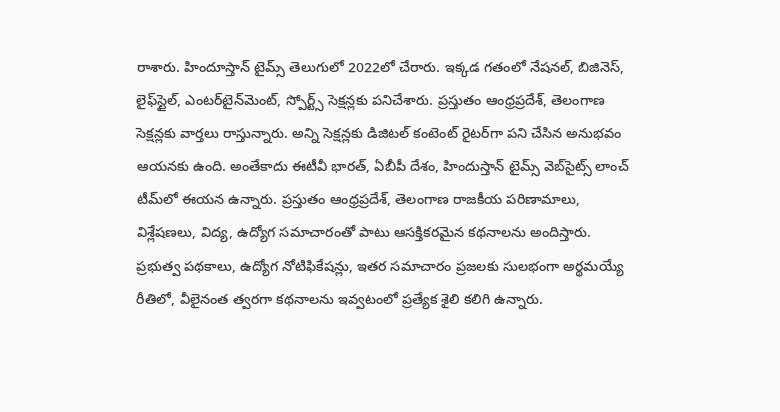రాశారు. హిందూస్తాన్ టైమ్స్‌ తెలుగులో 2022లో చేరారు. ఇక్కడ గతంలో నేషనల్, బిజినెస్, లైఫ్‌స్టైల్, ఎంటర్‌టైన్‌మెంట్‌, స్పోర్ట్స్‌ సెక్షన్లకు పనిచేశారు. ప్రస్తుతం ఆంధ్రప్రదేశ్, తెలంగాణ సెక్షన్లకు వార్తలు రాస్తున్నారు. అన్ని సెక్షన్లకు డిజిటల్ కంటెంట్ రైటర్‌గా పని చేసిన అనుభవం ఆయనకు ఉంది. అంతేకాదు ఈటీవీ భారత్, ఏబీపీ దేశం, హిందుస్తాన్ టైమ్స్ వెబ్‌సైట్స్ లాంచ్ టీమ్‌లో ఈయన ఉన్నారు. ప్రస్తుతం ఆంధ్రప్రదేశ్, తెలంగాణ రాజకీయ పరిణామాలు, విశ్లేషణలు, విద్య, ఉద్యోగ సమాచారంతో పాటు ఆసక్తికరమైన కథనాలను అందిస్తారు. ప్రభుత్వ పథకాలు, ఉద్యోగ నోటిఫికేషన్లు, ఇతర సమాచారం ప్రజలకు సులభంగా అర్థమయ్యే రీతిలో, వీలైనంత త్వరగా కథనాలను ఇవ్వటంలో ప్రత్యేక శైలి కలిగి ఉన్నారు.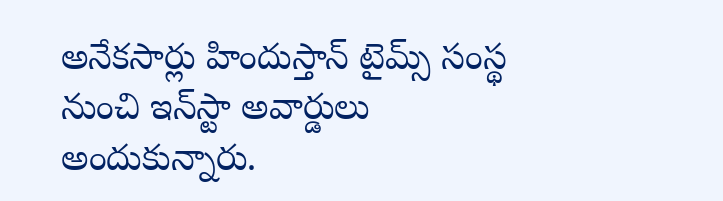అనేకసార్లు హిందుస్తాన్ టైమ్స్ సంస్థ నుంచి ఇన్‌స్టా అవార్డులు అందుకున్నారు.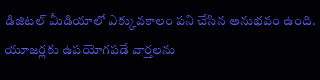డిజిటల్ మీడియాలో ఎక్కువకాలం పని చేసిన అనుభవం ఉంది. యూజర్లకు ఉపయోగపడే వార్తలను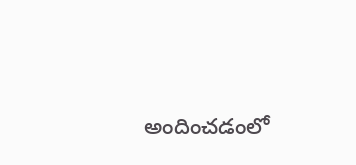అందించడంలో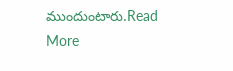ముందుంటారు.Read More